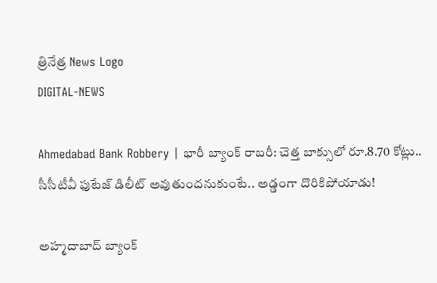త్రినేత్ర News Logo
DIGITAL-NEWS

Ahmedabad Bank Robbery | భారీ బ్యాంక్ రాబరీ: చెత్త బాక్సులో రూ.8.70 కోట్లు.. సీసీటీవీ ఫుటేజ్ డిలీట్ అవుతుందనుకుంటే.. అడ్డంగా దొరికిపోయాడు!

అహ్మదాబాద్ బ్యాంక్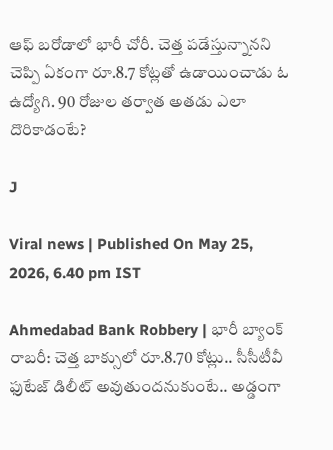ఆఫ్ బరోడాలో భారీ చోరీ. చెత్త పడేస్తున్నానని చెప్పి ఏకంగా రూ.8.7 కోట్లతో ఉడాయించాడు ఓ ఉద్యోగి. 90 రోజుల తర్వాత అతడు ఎలా దొరికాడంటే?

J

Viral news | Published On May 25, 2026, 6.40 pm IST

Ahmedabad Bank Robbery | భారీ బ్యాంక్ రాబరీ: చెత్త బాక్సులో రూ.8.70 కోట్లు.. సీసీటీవీ ఫుటేజ్ డిలీట్ అవుతుందనుకుంటే.. అడ్డంగా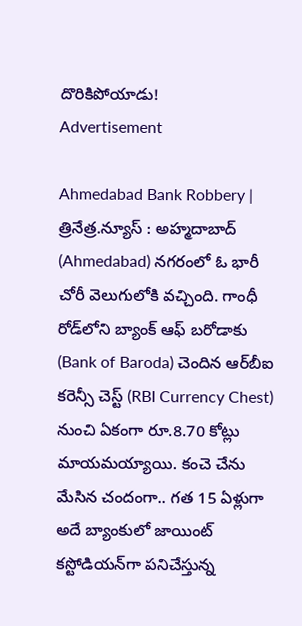దొరికిపోయాడు!
Advertisement

Ahmedabad Bank Robbery | త్రినేత్ర.న్యూస్ : అహ్మదాబాద్‌ (Ahmedabad) నగరంలో ఓ భారీ చోరీ వెలుగులోకి వచ్చింది. గాంధీ రోడ్‌లోని బ్యాంక్ ఆఫ్ బరోడాకు (Bank of Baroda) చెందిన ఆర్‌బీఐ కరెన్సీ చెస్ట్ (RBI Currency Chest) నుంచి ఏకంగా రూ.8.70 కోట్లు మాయమయ్యాయి. కంచె చేను మేసిన చందంగా.. గత 15 ఏళ్లుగా అదే బ్యాంకులో జాయింట్ కస్టోడియన్‌గా పనిచేస్తున్న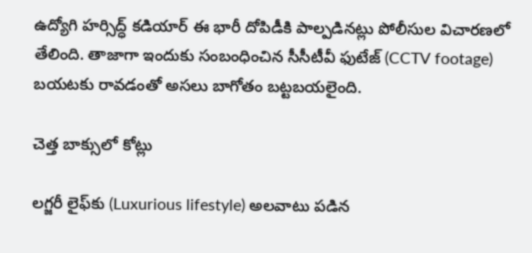ఉద్యోగి హర్సిద్ధ్ కడియార్ ఈ భారీ దోపిడీకి పాల్పడినట్లు పోలీసుల విచారణలో తేలింది. తాజాగా ఇందుకు సంబంధించిన సీసీటీవీ ఫుటేజ్ (CCTV footage) బయటకు రావడంతో అసలు బాగోతం బట్టబయలైంది.

చెత్త బాక్సులో కోట్లు

లగ్జరీ లైఫ్‌కు (Luxurious lifestyle) అలవాటు పడిన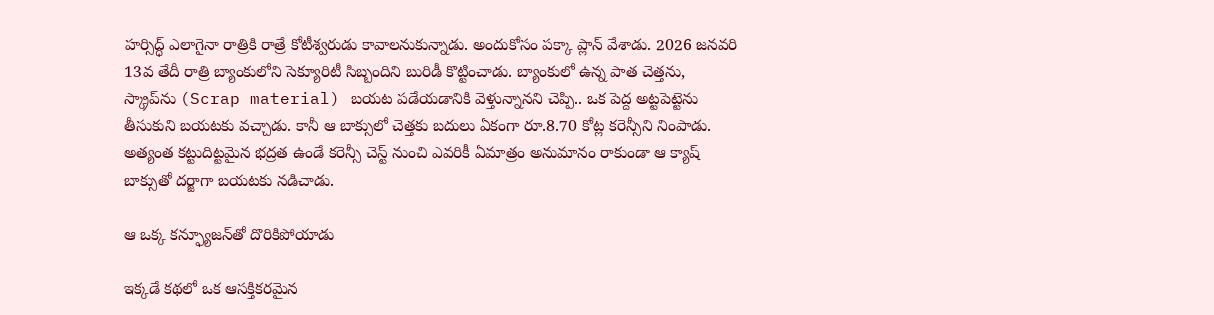హర్సిద్ధ్ ఎలాగైనా రాత్రికి రాత్రే కోటీశ్వరుడు కావాలనుకున్నాడు. అందుకోసం పక్కా ప్లాన్ వేశాడు. 2026 జనవరి 13వ తేదీ రాత్రి బ్యాంకులోని సెక్యూరిటీ సిబ్బందిని బురిడీ కొట్టించాడు. బ్యాంకులో ఉన్న పాత చెత్తను, స్క్రాప్‌ను (Scrap material) బయట పడేయడానికి వెళ్తున్నానని చెప్పి.. ఒక పెద్ద అట్టపెట్టెను తీసుకుని బయటకు వచ్చాడు. కానీ ఆ బాక్సులో చెత్తకు బదులు ఏకంగా రూ.8.70 కోట్ల కరెన్సీని నింపాడు. అత్యంత కట్టుదిట్టమైన భద్రత ఉండే కరెన్సీ చెస్ట్ నుంచి ఎవరికీ ఏమాత్రం అనుమానం రాకుండా ఆ క్యాష్ బాక్సుతో దర్జాగా బయటకు నడిచాడు.

ఆ ఒక్క కన్ఫ్యూజన్‌తో దొరికిపోయాడు

ఇక్కడే కథలో ఒక ఆసక్తికరమైన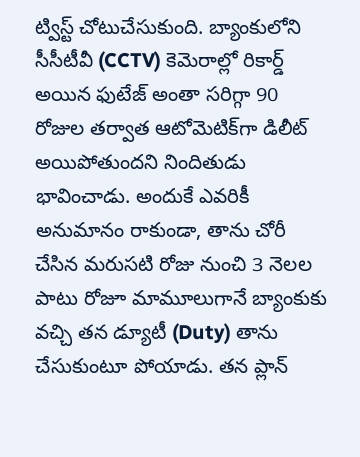ట్విస్ట్ చోటుచేసుకుంది. బ్యాంకులోని సీసీటీవీ (CCTV) కెమెరాల్లో రికార్డ్ అయిన ఫుటేజ్ అంతా సరిగ్గా 90 రోజుల తర్వాత ఆటోమెటిక్‌గా డిలీట్ అయిపోతుందని నిందితుడు భావించాడు. అందుకే ఎవరికీ అనుమానం రాకుండా, తాను చోరీ చేసిన మరుసటి రోజు నుంచి 3 నెలల పాటు రోజూ మామూలుగానే బ్యాంకుకు వచ్చి తన డ్యూటీ (Duty) తాను చేసుకుంటూ పోయాడు. తన ప్లాన్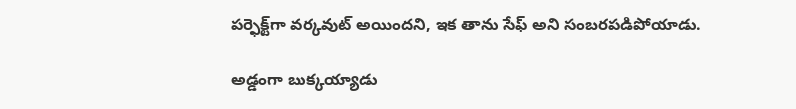పర్ఫెక్ట్‌గా వర్కవుట్ అయిందని, ఇక తాను సేఫ్ అని సంబరపడిపోయాడు.

అడ్డంగా బుక్కయ్యాడు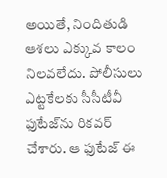అయితే, నిందితుడి ఆశలు ఎక్కువ కాలం నిలవలేదు. పోలీసులు ఎట్టకేలకు సీసీటీవీ ఫుటేజ్‌ను రికవర్ చేశారు. ఆ ఫుటేజ్ ఈ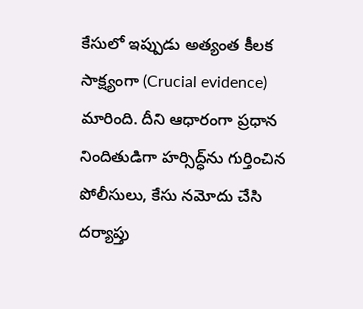కేసులో ఇప్పుడు అత్యంత కీలక సాక్ష్యంగా (Crucial evidence) మారింది. దీని ఆధారంగా ప్రధాన నిందితుడిగా హర్సిద్ధ్‌ను గుర్తించిన పోలీసులు, కేసు నమోదు చేసి దర్యాప్తు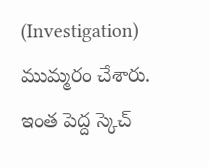(Investigation) ముమ్మరం చేశారు. ఇంత పెద్ద స్కెచ్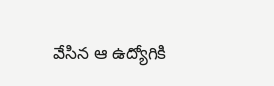వేసిన ఆ ఉద్యోగికి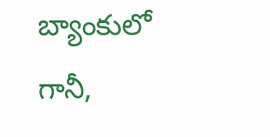బ్యాంకులో గానీ,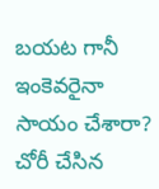బయట గానీ ఇంకెవరైనా సాయం చేశారా? చోరీ చేసిన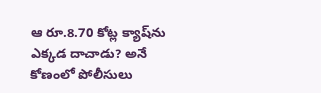ఆ రూ.8.70 కోట్ల క్యాష్‌ను ఎక్కడ దాచాడు? అనే కోణంలో పోలీసులు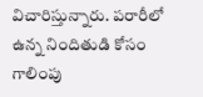విచారిస్తున్నారు. పరారీలో ఉన్న నిందితుడి కోసం గాలింపు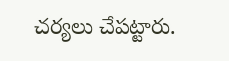చర్యలు చేపట్టారు.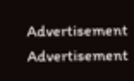Advertisement
Advertisement